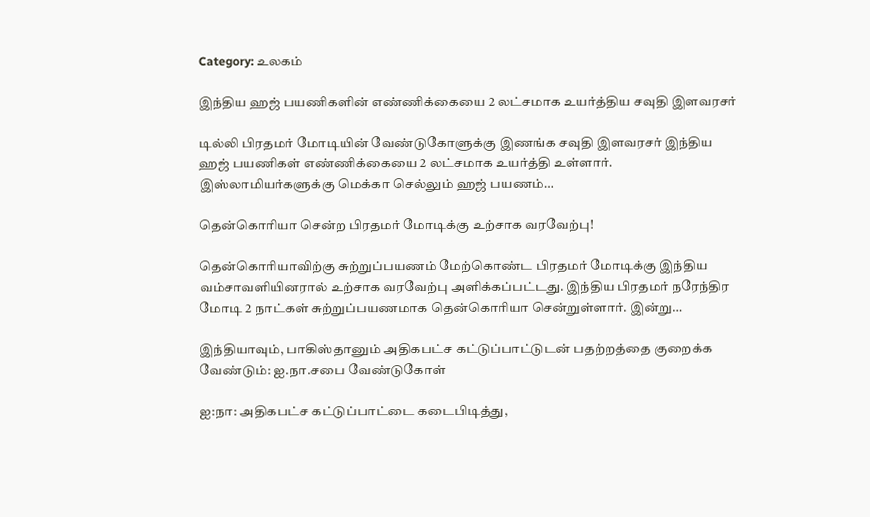Category: உலகம்

இந்திய ஹஜ் பயணிகளின் எண்ணிக்கையை 2 லட்சமாக உயர்த்திய சவுதி இளவரசர்

டில்லி பிரதமர் மோடியின் வேண்டுகோளுக்கு இணங்க சவுதி இளவரசர் இந்திய ஹஜ் பயணிகள் எண்ணிக்கையை 2 லட்சமாக உயர்த்தி உள்ளார். இஸ்லாமியர்களுக்கு மெக்கா செல்லும் ஹஜ் பயணம்…

தென்கொரியா சென்ற பிரதமர் மோடிக்கு உற்சாக வரவேற்பு!

தென்கொரியாவிற்கு சுற்றுப்பயணம் மேற்கொண்ட பிரதமர் மோடிக்கு இந்திய வம்சாவளியினரால் உற்சாக வரவேற்பு அளிக்கப்பட்டது. இந்திய பிரதமர் நரேந்திர மோடி 2 நாட்கள் சுற்றுப்பயணமாக தென்கொரியா சென்றுள்ளார். இன்று…

இந்தியாவும், பாகிஸ்தானும் அதிகபட்ச கட்டுப்பாட்டுடன் பதற்றத்தை குறைக்க வேண்டும்: ஐ.நா.சபை வேண்டுகோள்

ஐ:நா: அதிகபட்ச கட்டுப்பாட்டை கடைபிடித்து,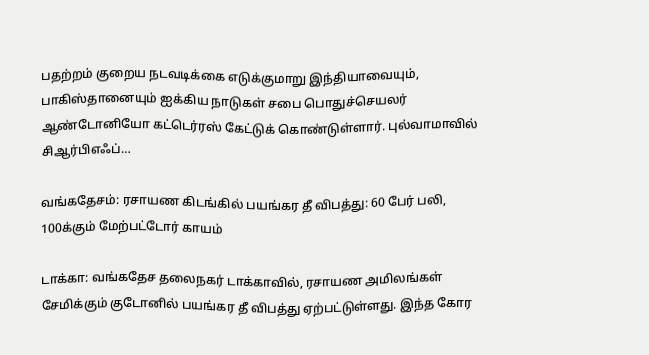பதற்றம் குறைய நடவடிக்கை எடுக்குமாறு இந்தியாவையும், பாகிஸ்தானையும் ஐக்கிய நாடுகள் சபை பொதுச்செயலர் ஆண்டோனியோ கட்டெர்ரஸ் கேட்டுக் கொண்டுள்ளார். புல்வாமாவில் சிஆர்பிஎஃப்…

வங்கதேசம்: ரசாயண கிடங்கில் பயங்கர தீ விபத்து: 60 பேர் பலி, 100க்கும் மேற்பட்டோர் காயம்

டாக்கா: வங்கதேச தலைநகர் டாக்காவில், ரசாயண அமிலங்கள் சேமிக்கும் குடோனில் பயங்கர தீ விபத்து ஏற்பட்டுள்ளது. இந்த கோர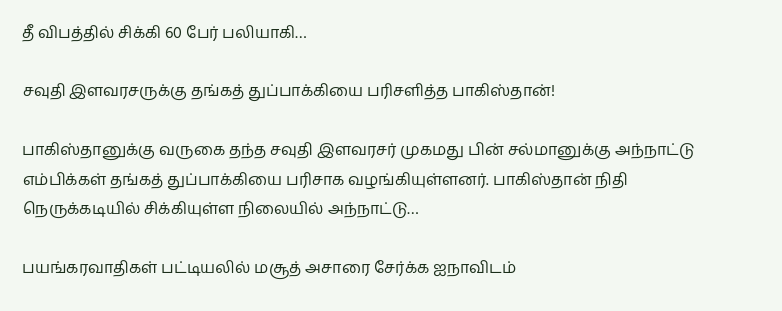தீ விபத்தில் சிக்கி 60 பேர் பலியாகி…

சவுதி இளவரசருக்கு தங்கத் துப்பாக்கியை பரிசளித்த பாகிஸ்தான்!

பாகிஸ்தானுக்கு வருகை தந்த சவுதி இளவரசர் முகமது பின் சல்மானுக்கு அந்நாட்டு எம்பிக்கள் தங்கத் துப்பாக்கியை பரிசாக வழங்கியுள்ளனர். பாகிஸ்தான் நிதி நெருக்கடியில் சிக்கியுள்ள நிலையில் அந்நாட்டு…

பயங்கரவாதிகள் பட்டியலில் மசூத் அசாரை சேர்க்க ஐநாவிடம்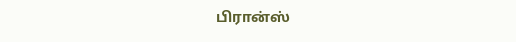பிரான்ஸ்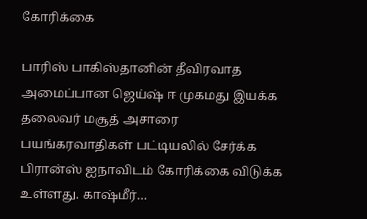கோரிக்கை

பாரிஸ் பாகிஸ்தானின் தீவிரவாத அமைப்பான ஜெய்ஷ் ஈ முகமது இயக்க தலைவர் மசூத் அசாரை பயங்கரவாதிகள் பட்டியலில் சேர்க்க பிரான்ஸ் ஐநாவிடம் கோரிக்கை விடுக்க உள்ளது. காஷ்மீர்…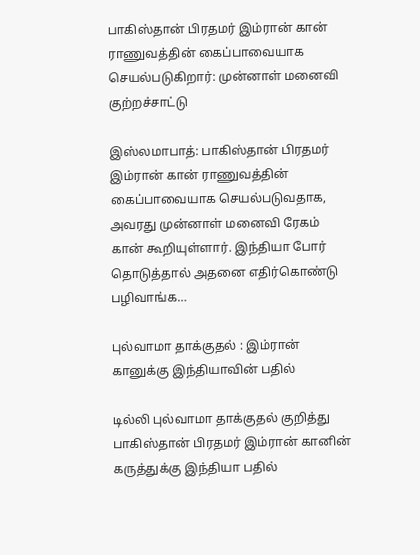பாகிஸ்தான் பிரதமர் இம்ரான் கான் ராணுவத்தின் கைப்பாவையாக செயல்படுகிறார்: முன்னாள் மனைவி குற்றச்சாட்டு

இஸ்லமாபாத்: பாகிஸ்தான் பிரதமர் இம்ரான் கான் ராணுவத்தின் கைப்பாவையாக செயல்படுவதாக, அவரது முன்னாள் மனைவி ரேகம் கான் கூறியுள்ளார். இந்தியா போர் தொடுத்தால் அதனை எதிர்கொண்டு பழிவாங்க…

புல்வாமா தாக்குதல் : இம்ரான் கானுக்கு இந்தியாவின் பதில்

டில்லி புல்வாமா தாக்குதல் குறித்து பாகிஸ்தான் பிரதமர் இம்ரான் கானின் கருத்துக்கு இந்தியா பதில்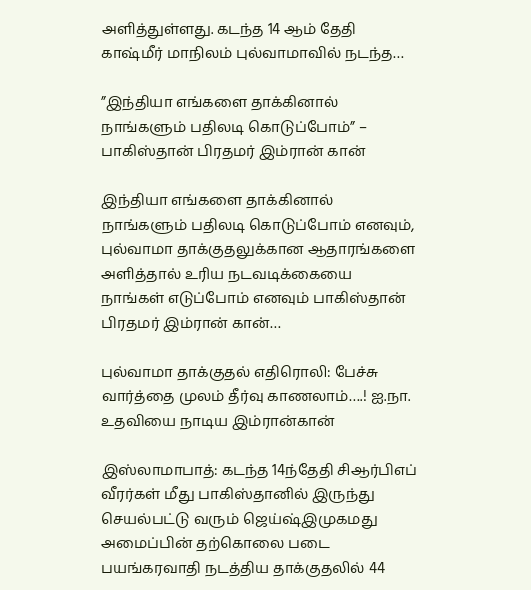அளித்துள்ளது. கடந்த 14 ஆம் தேதி காஷ்மீர் மாநிலம் புல்வாமாவில் நடந்த…

”இந்தியா எங்களை தாக்கினால் நாங்களும் பதிலடி கொடுப்போம்” – பாகிஸ்தான் பிரதமர் இம்ரான் கான்

இந்தியா எங்களை தாக்கினால் நாங்களும் பதிலடி கொடுப்போம் எனவும், புல்வாமா தாக்குதலுக்கான ஆதாரங்களை அளித்தால் உரிய நடவடிக்கையை நாங்கள் எடுப்போம் எனவும் பாகிஸ்தான் பிரதமர் இம்ரான் கான்…

புல்வாமா தாக்குதல் எதிரொலி: பேச்சு வார்த்தை முலம் தீர்வு காணலாம்….! ஐ.நா. உதவியை நாடிய இம்ரான்கான்

இஸ்லாமாபாத்: கடந்த 14ந்தேதி சிஆர்பிஎப் வீரர்கள் மீது பாகிஸ்தானில் இருந்து செயல்பட்டு வரும் ஜெய்ஷ்இமுகமது அமைப்பின் தற்கொலை படை பயங்கரவாதி நடத்திய தாக்குதலில் 44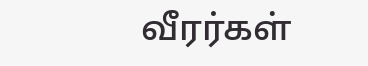வீரர்கள்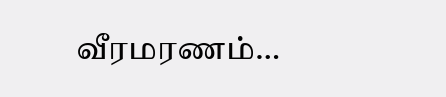வீரமரணம்…